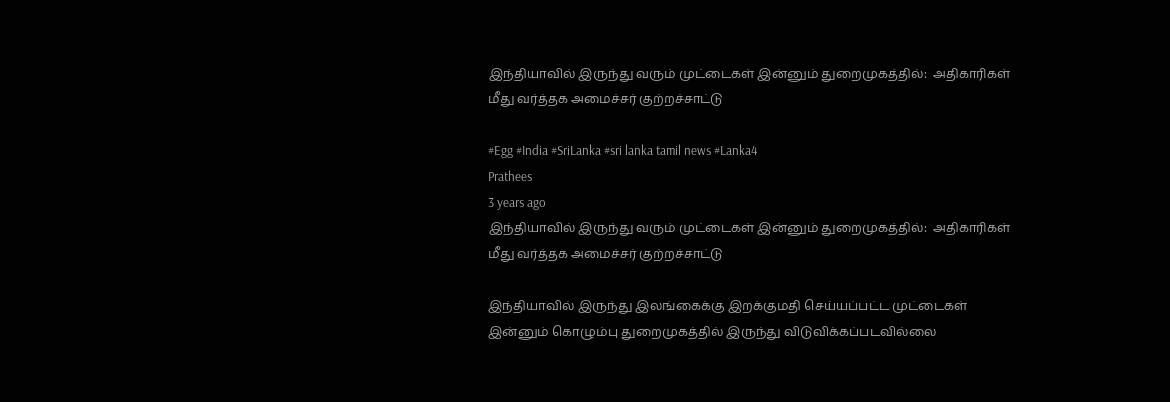இந்தியாவில் இருந்து வரும் முட்டைகள் இன்னும் துறைமுகத்தில்:  அதிகாரிகள் மீது வர்த்தக அமைச்சர் குற்றச்சாட்டு

#Egg #India #SriLanka #sri lanka tamil news #Lanka4
Prathees
3 years ago
இந்தியாவில் இருந்து வரும் முட்டைகள் இன்னும் துறைமுகத்தில்:  அதிகாரிகள் மீது வர்த்தக அமைச்சர் குற்றச்சாட்டு

இந்தியாவில் இருந்து இலங்கைக்கு இறக்குமதி செய்யப்பட்ட முட்டைகள் இன்னும் கொழும்பு துறைமுகத்தில் இருந்து விடுவிக்கப்படவில்லை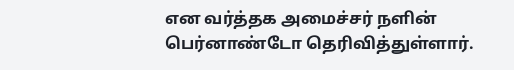என வர்த்தக அமைச்சர் நளின் பெர்னாண்டோ தெரிவித்துள்ளார்.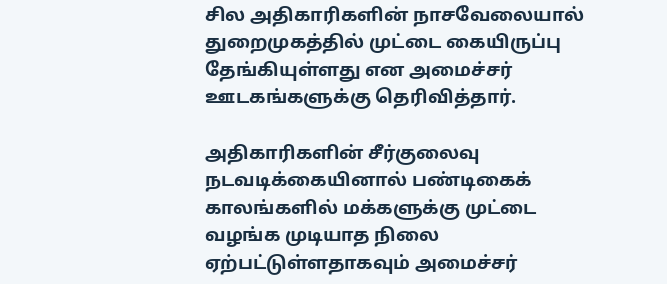சில அதிகாரிகளின் நாசவேலையால் துறைமுகத்தில் முட்டை கையிருப்பு தேங்கியுள்ளது என அமைச்சர் ஊடகங்களுக்கு தெரிவித்தார்.

அதிகாரிகளின் சீர்குலைவு நடவடிக்கையினால் பண்டிகைக் காலங்களில் மக்களுக்கு முட்டை வழங்க முடியாத நிலை ஏற்பட்டுள்ளதாகவும் அமைச்சர்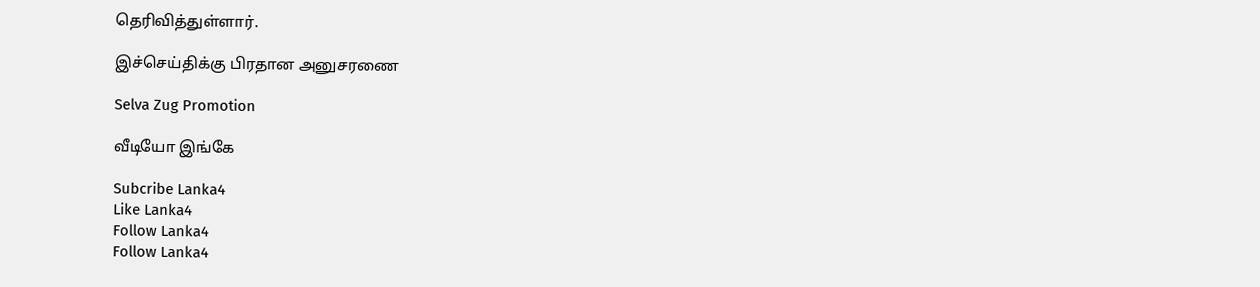தெரிவித்துள்ளார்.

இச்செய்திக்கு பிரதான அனுசரணை

Selva Zug Promotion

வீடியோ இங்கே

Subcribe Lanka4
Like Lanka4
Follow Lanka4
Follow Lanka4